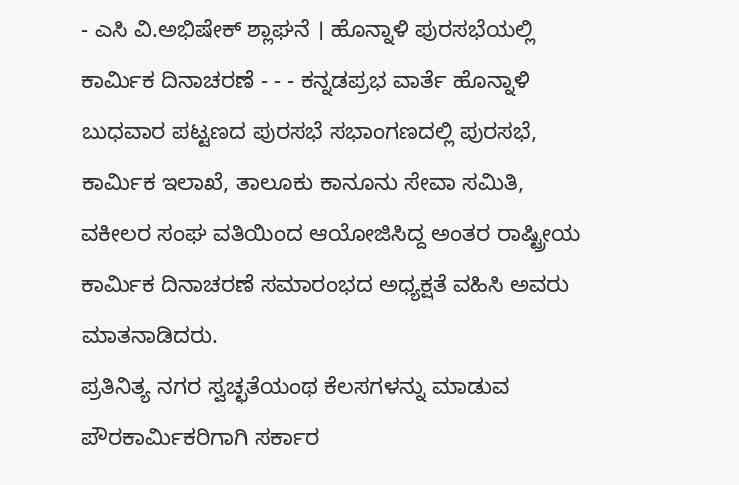- ಎಸಿ ವಿ.ಅಭಿಷೇಕ್ ಶ್ಲಾಘನೆ । ಹೊನ್ನಾಳಿ ಪುರಸಭೆಯಲ್ಲಿ ಕಾರ್ಮಿಕ ದಿನಾಚರಣೆ - - - ಕನ್ನಡಪ್ರಭ ವಾರ್ತೆ ಹೊನ್ನಾಳಿ
ಬುಧವಾರ ಪಟ್ಟಣದ ಪುರಸಭೆ ಸಭಾಂಗಣದಲ್ಲಿ ಪುರಸಭೆ, ಕಾರ್ಮಿಕ ಇಲಾಖೆ, ತಾಲೂಕು ಕಾನೂನು ಸೇವಾ ಸಮಿತಿ, ವಕೀಲರ ಸಂಘ ವತಿಯಿಂದ ಆಯೋಜಿಸಿದ್ದ ಅಂತರ ರಾಷ್ಟ್ರೀಯ ಕಾರ್ಮಿಕ ದಿನಾಚರಣೆ ಸಮಾರಂಭದ ಅಧ್ಯಕ್ಷತೆ ವಹಿಸಿ ಅವರು ಮಾತನಾಡಿದರು.
ಪ್ರತಿನಿತ್ಯ ನಗರ ಸ್ವಚ್ಛತೆಯಂಥ ಕೆಲಸಗಳನ್ನು ಮಾಡುವ ಪೌರಕಾರ್ಮಿಕರಿಗಾಗಿ ಸರ್ಕಾರ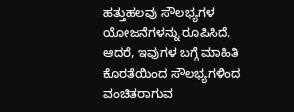ಹತ್ತುಹಲವು ಸೌಲಭ್ಯಗಳ ಯೋಜನೆಗಳನ್ನು ರೂಪಿಸಿದೆ. ಆದರೆ, ಇವುಗಳ ಬಗ್ಗೆ ಮಾಹಿತಿ ಕೊರತೆಯಿಂದ ಸೌಲಭ್ಯಗಳಿಂದ ವಂಚಿತರಾಗುವ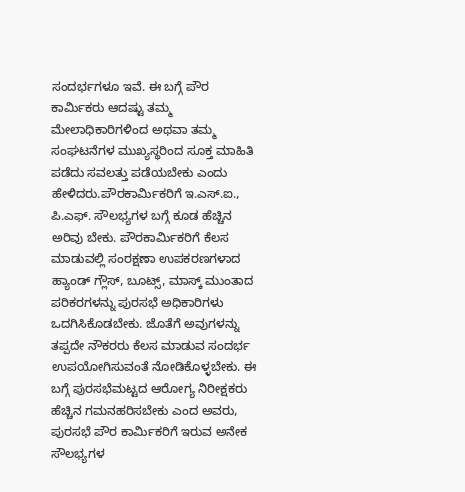ಸಂದರ್ಭಗಳೂ ಇವೆ. ಈ ಬಗ್ಗೆ ಪೌರ ಕಾರ್ಮಿಕರು ಆದಷ್ಟು ತಮ್ಮ ಮೇಲಾಧಿಕಾರಿಗಳಿಂದ ಅಥವಾ ತಮ್ಮ ಸಂಘಟನೆಗಳ ಮುಖ್ಯಸ್ಥರಿಂದ ಸೂಕ್ತ ಮಾಹಿತಿ ಪಡೆದು ಸವಲತ್ತು ಪಡೆಯಬೇಕು ಎಂದು ಹೇಳಿದರು.ಪೌರಕಾರ್ಮಿಕರಿಗೆ ಇ.ಎಸ್.ಐ., ಪಿ.ಎಫ್. ಸೌಲಭ್ಯಗಳ ಬಗ್ಗೆ ಕೂಡ ಹೆಚ್ಚಿನ ಅರಿವು ಬೇಕು. ಪೌರಕಾರ್ಮಿಕರಿಗೆ ಕೆಲಸ ಮಾಡುವಲ್ಲಿ ಸಂರಕ್ಷಣಾ ಉಪಕರಣಗಳಾದ ಹ್ಯಾಂಡ್ ಗ್ಲೌಸ್, ಬೂಟ್ಸ್, ಮಾಸ್ಕ್ ಮುಂತಾದ ಪರಿಕರಗಳನ್ನು ಪುರಸಭೆ ಅಧಿಕಾರಿಗಳು ಒದಗಿಸಿಕೊಡಬೇಕು. ಜೊತೆಗೆ ಅವುಗಳನ್ನು ತಪ್ಪದೇ ನೌಕರರು ಕೆಲಸ ಮಾಡುವ ಸಂದರ್ಭ ಉಪಯೋಗಿಸುವಂತೆ ನೋಡಿಕೊಳ್ಳಬೇಕು. ಈ ಬಗ್ಗೆ ಪುರಸಭೆಮಟ್ಟದ ಆರೋಗ್ಯ ನಿರೀಕ್ಷಕರು ಹೆಚ್ಚಿನ ಗಮನಹರಿಸಬೇಕು ಎಂದ ಅವರು, ಪುರಸಭೆ ಪೌರ ಕಾರ್ಮಿಕರಿಗೆ ಇರುವ ಅನೇಕ ಸೌಲಭ್ಯಗಳ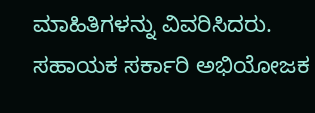ಮಾಹಿತಿಗಳನ್ನು ವಿವರಿಸಿದರು.
ಸಹಾಯಕ ಸರ್ಕಾರಿ ಅಭಿಯೋಜಕ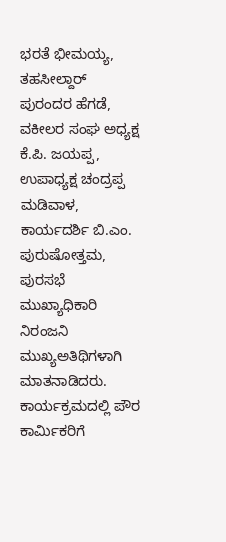ಭರತೆ ಭೀಮಯ್ಯ, ತಹಸೀಲ್ದಾರ್ ಪುರಂದರ ಹೆಗಡೆ, ವಕೀಲರ ಸಂಘ ಅಧ್ಯಕ್ಷ ಕೆ.ಪಿ. ಜಯಪ್ಪ, ಉಪಾಧ್ಯಕ್ಷ ಚಂದ್ರಪ್ಪ ಮಡಿವಾಳ, ಕಾರ್ಯದರ್ಶಿ ಬಿ.ಎಂ. ಪುರುಷೋತ್ತಮ, ಪುರಸಭೆ ಮುಖ್ಯಾಧಿಕಾರಿ ನಿರಂಜನಿ ಮುಖ್ಯಅತಿಥಿಗಳಾಗಿ ಮಾತನಾಡಿದರು.
ಕಾರ್ಯಕ್ರಮದಲ್ಲಿ ಪೌರ ಕಾರ್ಮಿಕರಿಗೆ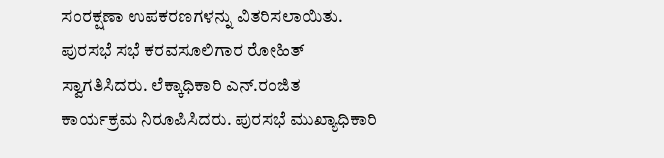ಸಂರಕ್ಷಣಾ ಉಪಕರಣಗಳನ್ನು ವಿತರಿಸಲಾಯಿತು. ಪುರಸಭೆ ಸಭೆ ಕರವಸೂಲಿಗಾರ ರೋಹಿತ್ ಸ್ವಾಗತಿಸಿದರು. ಲೆಕ್ಕಾಧಿಕಾರಿ ಎನ್.ರಂಜಿತ ಕಾರ್ಯಕ್ರಮ ನಿರೂಪಿಸಿದರು. ಪುರಸಭೆ ಮುಖ್ಯಾಧಿಕಾರಿ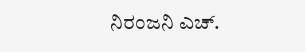ನಿರಂಜನಿ ಎಚ್.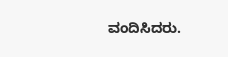ವಂದಿಸಿದರು.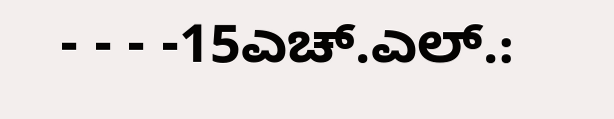- - - -15ಎಚ್.ಎಲ್.: